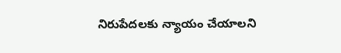నిరుపేదలకు న్యాయం చేయాలని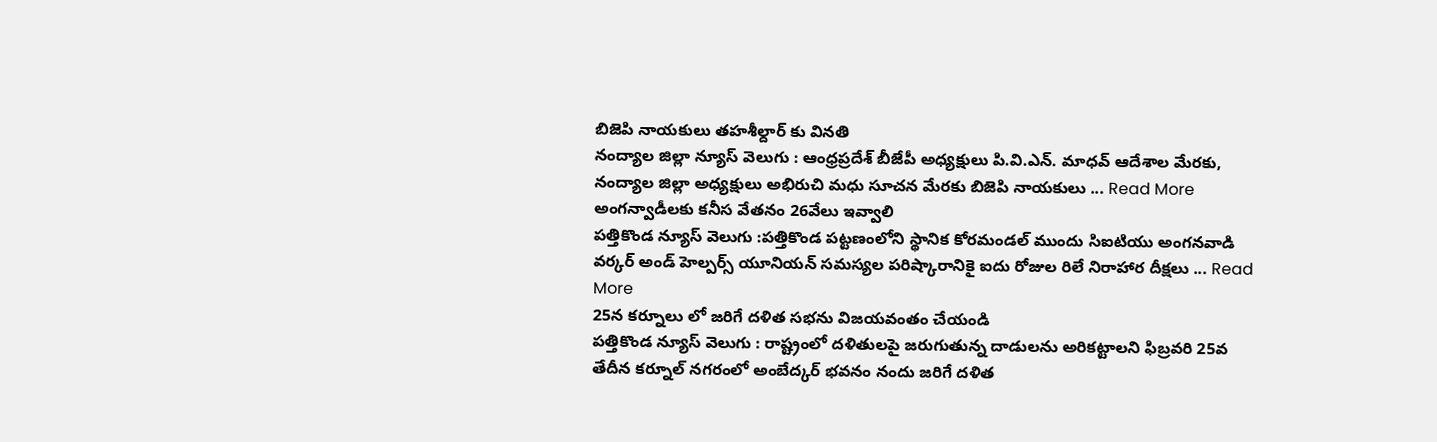బిజెపి నాయకులు తహశీల్దార్ కు వినతి
నంద్యాల జిల్లా న్యూస్ వెలుగు : ఆంధ్రప్రదేశ్ బీజేపీ అధ్యక్షులు పి.వి.ఎన్. మాధవ్ ఆదేశాల మేరకు, నంద్యాల జిల్లా అధ్యక్షులు అభిరుచి మధు సూచన మేరకు బిజెపి నాయకులు ... Read More
అంగన్వాడీలకు కనీస వేతనం 26వేలు ఇవ్వాలి
పత్తికొండ న్యూస్ వెలుగు :పత్తికొండ పట్టణంలోని స్థానిక కోరమండల్ ముందు సిఐటియు అంగనవాడి వర్కర్ అండ్ హెల్పర్స్ యూనియన్ సమస్యల పరిష్కారానికై ఐదు రోజుల రిలే నిరాహార దీక్షలు ... Read More
25న కర్నూలు లో జరిగే దళిత సభను విజయవంతం చేయండి
పత్తికొండ న్యూస్ వెలుగు : రాష్ట్రంలో దళితులపై జరుగుతున్న దాడులను అరికట్టాలని ఫిబ్రవరి 25వ తేదీన కర్నూల్ నగరంలో అంబేద్కర్ భవనం నందు జరిగే దళిత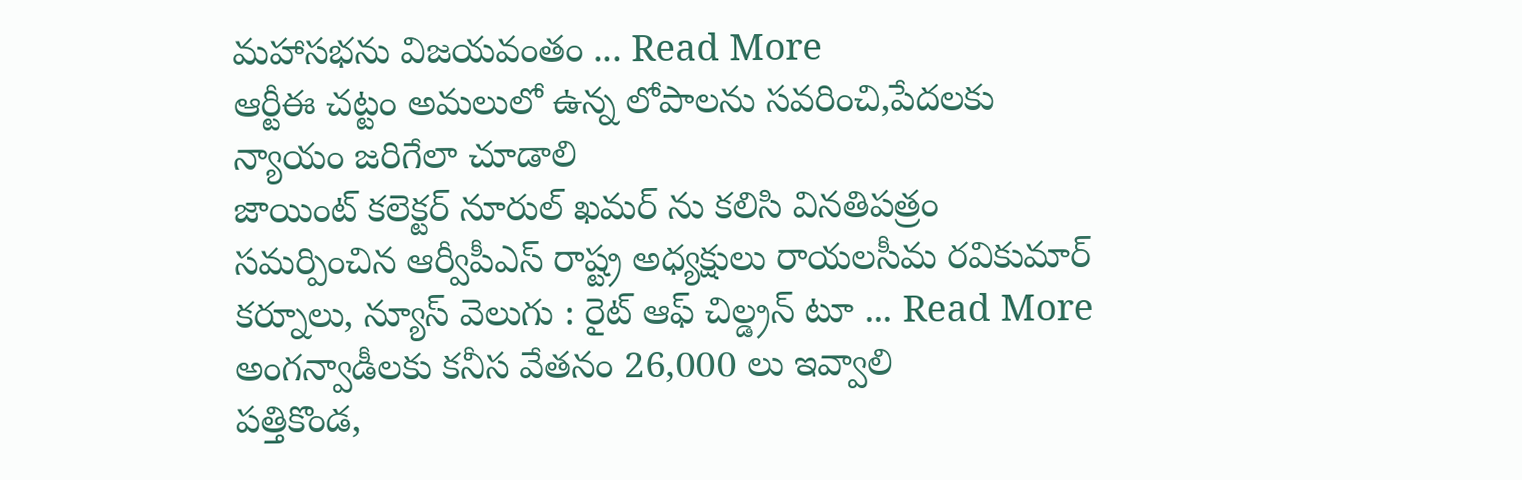మహాసభను విజయవంతం ... Read More
ఆర్టీఈ చట్టం అమలులో ఉన్న లోపాలను సవరించి,పేదలకు న్యాయం జరిగేలా చూడాలి
జాయింట్ కలెక్టర్ నూరుల్ ఖమర్ ను కలిసి వినతిపత్రం సమర్పించిన ఆర్వీపీఎస్ రాష్ట్ర అధ్యక్షులు రాయలసీమ రవికుమార్ కర్నూలు, న్యూస్ వెలుగు : రైట్ ఆఫ్ చిల్డ్రన్ టూ ... Read More
అంగన్వాడీలకు కనీస వేతనం 26,000 లు ఇవ్వాలి
పత్తికొండ,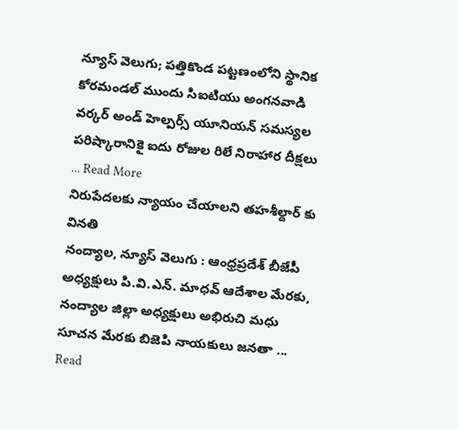న్యూస్ వెలుగు; పత్తికొండ పట్టణంలోని స్థానిక కోరమండల్ ముందు సిఐటియు అంగనవాడి వర్కర్ అండ్ హెల్పర్స్ యూనియన్ సమస్యల పరిష్కారానికై ఐదు రోజుల రిలే నిరాహార దీక్షలు ... Read More
నిరుపేదలకు న్యాయం చేయాలని తహశీల్దార్ కు వినతి
నంద్యాల, న్యూస్ వెలుగు : ఆంధ్రప్రదేశ్ బీజేపీ అధ్యక్షులు పి.వి.ఎన్. మాధవ్ ఆదేశాల మేరకు, నంద్యాల జిల్లా అధ్యక్షులు అభిరుచి మధు సూచన మేరకు బిజెపి నాయకులు జనతా ... Read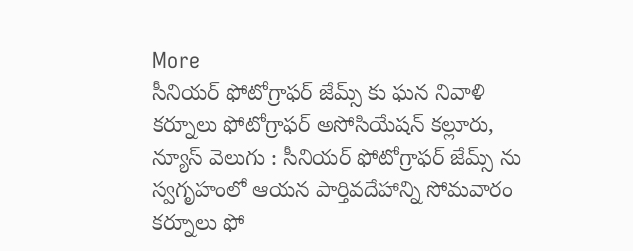More
సీనియర్ ఫోటోగ్రాఫర్ జేమ్స్ కు ఘన నివాళి
కర్నూలు ఫోటోగ్రాఫర్ అసోసియేషన్ కల్లూరు, న్యూస్ వెలుగు : సీనియర్ ఫోటోగ్రాఫర్ జేమ్స్ ను స్వగృహంలో ఆయన పార్తివదేహాన్ని సోమవారం కర్నూలు ఫో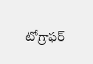టోగ్రాఫర్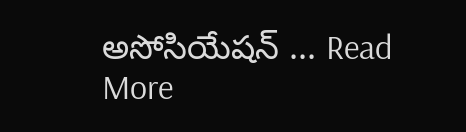అసోసియేషన్ ... Read More